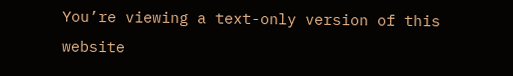You’re viewing a text-only version of this website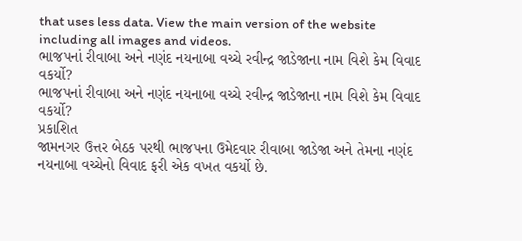that uses less data. View the main version of the website including all images and videos.
ભાજપનાં રીવાબા અને નણંદ નયનાબા વચ્ચે રવીન્દ્ર જાડેજાના નામ વિશે કેમ વિવાદ વકર્યો?
ભાજપનાં રીવાબા અને નણંદ નયનાબા વચ્ચે રવીન્દ્ર જાડેજાના નામ વિશે કેમ વિવાદ વકર્યો?
પ્રકાશિત
જામનગર ઉત્તર બેઠક પરથી ભાજપના ઉમેદવાર રીવાબા જાડેજા અને તેમના નણંદ નયનાબા વચ્ચેનો વિવાદ ફરી એક વખત વકર્યો છે.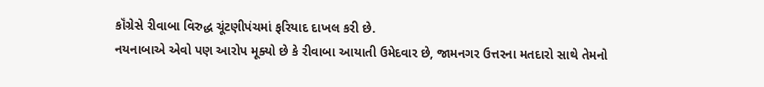કૉંગ્રેસે રીવાબા વિરુદ્ધ ચૂંટણીપંચમાં ફરિયાદ દાખલ કરી છે.
નયનાબાએ એવો પણ આરોપ મૂક્યો છે કે રીવાબા આયાતી ઉમેદવાર છે, જામનગર ઉત્તરના મતદારો સાથે તેમનો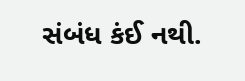સંબંધ કંઈ નથી.